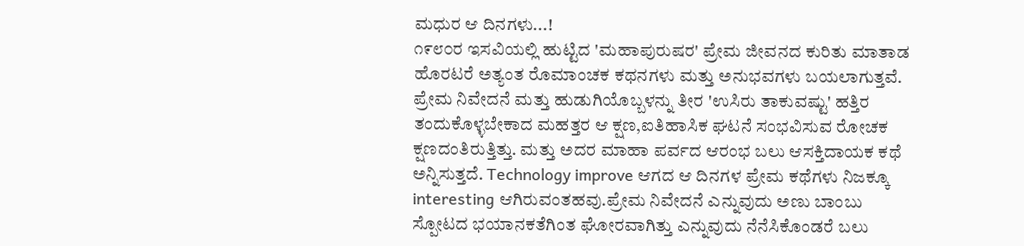ಮಧುರ ಆ ದಿನಗಳು...!
೧೯೮೦ರ ಇಸವಿಯಲ್ಲಿ ಹುಟ್ಟಿದ 'ಮಹಾಪುರುಷರ' ಪ್ರೇಮ ಜೀವನದ ಕುರಿತು ಮಾತಾಡ ಹೊರಟರೆ ಅತ್ಯಂತ ರೊಮಾಂಚಕ ಕಥನಗಳು ಮತ್ತು ಅನುಭವಗಳು ಬಯಲಾಗುತ್ತವೆ. ಪ್ರೇಮ ನಿವೇದನೆ ಮತ್ತು ಹುಡುಗಿಯೊಬ್ಬಳನ್ನು ತೀರ 'ಉಸಿರು ತಾಕುವಷ್ಟು' ಹತ್ತಿರ ತಂದುಕೊಳ್ಳಬೇಕಾದ ಮಹತ್ತರ ಆ ಕ್ಷಣ,ಐತಿಹಾಸಿಕ ಘಟನೆ ಸಂಭವಿಸುವ ರೋಚಕ ಕ್ಷಣದಂತಿರುತ್ತಿತ್ತು. ಮತ್ತು ಅದರ ಮಾಹಾ ಪರ್ವದ ಆರಂಭ ಬಲು ಆಸಕ್ತಿದಾಯಕ ಕಥೆ ಅನ್ನಿಸುತ್ತದೆ. Technology improve ಆಗದ ಆ ದಿನಗಳ ಪ್ರೇಮ ಕಥೆಗಳು ನಿಜಕ್ಕೂ interesting ಆಗಿರುವಂತಹವು.ಪ್ರೇಮ ನಿವೇದನೆ ಎನ್ನುವುದು ಅಣು ಬಾಂಬು ಸ್ಪೋಟದ ಭಯಾನಕತೆಗಿಂತ ಘೋರವಾಗಿತ್ತು ಎನ್ನುವುದು ನೆನೆಸಿಕೊಂಡರೆ ಬಲು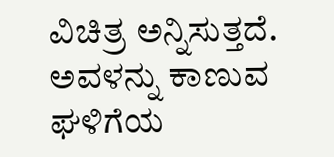ವಿಚಿತ್ರ ಅನ್ನಿಸುತ್ತದೆ. ಅವಳನ್ನು ಕಾಣುವ ಘಳಿಗೆಯ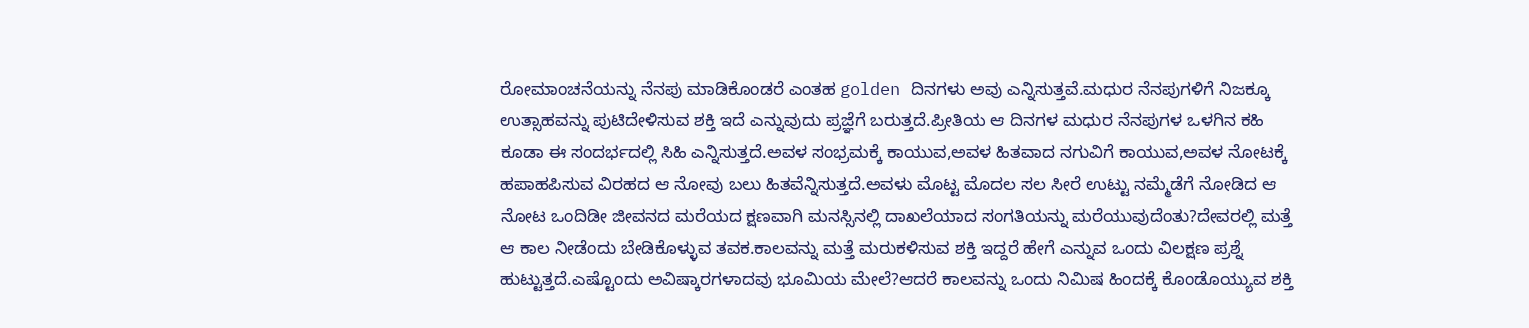ರೋಮಾಂಚನೆಯನ್ನು ನೆನಪು ಮಾಡಿಕೊಂಡರೆ ಎಂತಹ golden ದಿನಗಳು ಅವು ಎನ್ನಿಸುತ್ತವೆ.ಮಧುರ ನೆನಪುಗಳಿಗೆ ನಿಜಕ್ಕೂ ಉತ್ಸಾಹವನ್ನು ಪುಟಿದೇಳಿಸುವ ಶಕ್ತಿ ಇದೆ ಎನ್ನುವುದು ಪ್ರಜ್ಞೆಗೆ ಬರುತ್ತದೆ.ಪ್ರೀತಿಯ ಆ ದಿನಗಳ ಮಧುರ ನೆನಪುಗಳ ಒಳಗಿನ ಕಹಿ ಕೂಡಾ ಈ ಸಂದರ್ಭದಲ್ಲಿ ಸಿಹಿ ಎನ್ನಿಸುತ್ತದೆ.ಅವಳ ಸಂಭ್ರಮಕ್ಕೆ ಕಾಯುವ,ಅವಳ ಹಿತವಾದ ನಗುವಿಗೆ ಕಾಯುವ,ಅವಳ ನೋಟಕ್ಕೆ ಹಪಾಹಪಿಸುವ ವಿರಹದ ಆ ನೋವು ಬಲು ಹಿತವೆನ್ನಿಸುತ್ತದೆ.ಅವಳು ಮೊಟ್ಟ ಮೊದಲ ಸಲ ಸೀರೆ ಉಟ್ಟು ನಮ್ಮೆಡೆಗೆ ನೋಡಿದ ಆ ನೋಟ ಒಂದಿಡೀ ಜೀವನದ ಮರೆಯದ ಕ್ಷಣವಾಗಿ ಮನಸ್ಸಿನಲ್ಲಿ ದಾಖಲೆಯಾದ ಸಂಗತಿಯನ್ನು ಮರೆಯುವುದೆಂತು?ದೇವರಲ್ಲಿ ಮತ್ತೆ ಆ ಕಾಲ ನೀಡೆಂದು ಬೇಡಿಕೊಳ್ಳುವ ತವಕ.ಕಾಲವನ್ನು ಮತ್ತೆ ಮರುಕಳಿಸುವ ಶಕ್ತಿ ಇದ್ದರೆ ಹೇಗೆ ಎನ್ನುವ ಒಂದು ವಿಲಕ್ಷಣ ಪ್ರಶ್ನೆ ಹುಟ್ಟುತ್ತದೆ.ಎಷ್ಟೊಂದು ಅವಿಷ್ಕಾರಗಳಾದವು ಭೂಮಿಯ ಮೇಲೆ?ಆದರೆ ಕಾಲವನ್ನು ಒಂದು ನಿಮಿಷ ಹಿಂದಕ್ಕೆ ಕೊಂಡೊಯ್ಯುವ ಶಕ್ತಿ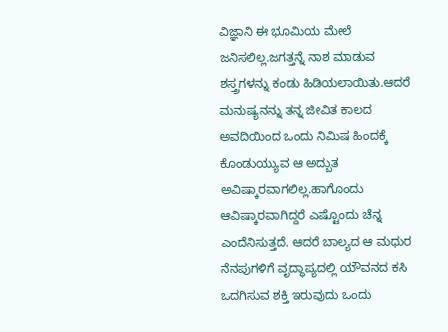ವಿಜ್ಞಾನಿ ಈ ಭೂಮಿಯ ಮೇಲೆ ಜನಿಸಲಿಲ್ಲ.ಜಗತ್ತನ್ನೆ ನಾಶ ಮಾಡುವ ಶಸ್ತ್ರಗಳನ್ನು ಕಂಡು ಹಿಡಿಯಲಾಯಿತು.ಆದರೆ ಮನುಷ್ಯನನ್ನು ತನ್ನ ಜೀವಿತ ಕಾಲದ ಅವದಿಯಿಂದ ಒಂದು ನಿಮಿಷ ಹಿಂದಕ್ಕೆ ಕೊಂಡುಯ್ಯುವ ಆ ಅದ್ಬುತ ಅವಿಷ್ಕಾರವಾಗಲಿಲ್ಲ.ಹಾಗೊಂದು ಆವಿಷ್ಕಾರವಾಗಿದ್ದರೆ ಎಷ್ಟೊಂದು ಚೆನ್ನ ಎಂದೆನಿಸುತ್ತದೆ. ಆದರೆ ಬಾಲ್ಯದ ಆ ಮಧುರ ನೆನಪುಗಳಿಗೆ ವೃದ್ಧಾಪ್ಯದಲ್ಲಿ ಯೌವನದ ಕಸಿ ಒದಗಿಸುವ ಶಕ್ತಿ ಇರುವುದು ಒಂದು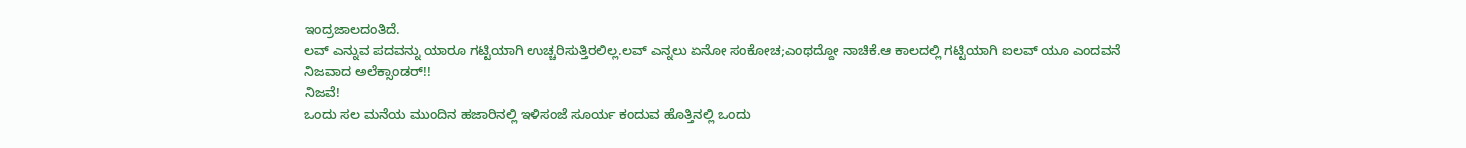ಇಂದ್ರಜಾಲದಂತಿದೆ.
ಲವ್ ಎನ್ನುವ ಪದವನ್ನು ಯಾರೂ ಗಟ್ಟಿಯಾಗಿ ಉಚ್ಚರಿಸುತ್ತಿರಲಿಲ್ಲ.ಲವ್ ಎನ್ನಲು ಏನೋ ಸಂಕೋಚ;ಎಂಥದ್ದೋ ನಾಚಿಕೆ.ಆ ಕಾಲದಲ್ಲಿ ಗಟ್ಟಿಯಾಗಿ ಐಲವ್ ಯೂ ಎಂದವನೆ ನಿಜವಾದ ಅಲೆಕ್ಸಾಂಡರ್!!
ನಿಜವೆ!
ಒಂದು ಸಲ ಮನೆಯ ಮುಂದಿನ ಹಜಾರಿನಲ್ಲಿ ಇಳಿಸಂಜೆ ಸೂರ್ಯ ಕಂದುವ ಹೊತ್ತಿನಲ್ಲಿ ಒಂದು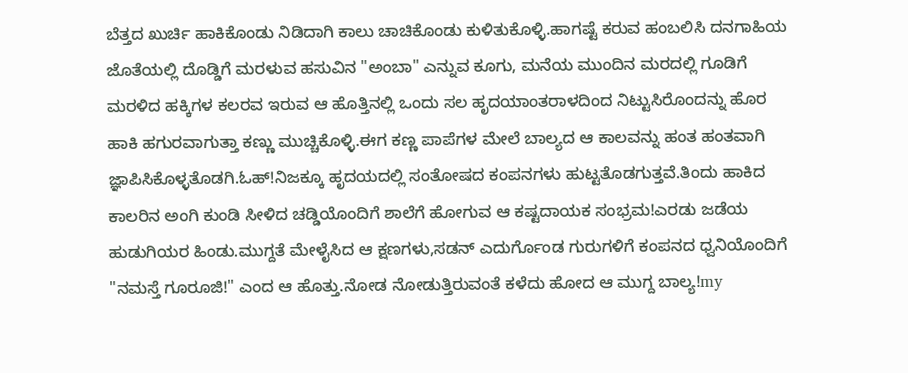ಬೆತ್ತದ ಖುರ್ಚಿ ಹಾಕಿಕೊಂಡು ನಿಡಿದಾಗಿ ಕಾಲು ಚಾಚಿಕೊಂಡು ಕುಳಿತುಕೊಳ್ಳಿ.ಹಾಗಷ್ಟೆ ಕರುವ ಹಂಬಲಿಸಿ ದನಗಾಹಿಯ ಜೊತೆಯಲ್ಲಿ ದೊಡ್ಡಿಗೆ ಮರಳುವ ಹಸುವಿನ "ಅಂಬಾ" ಎನ್ನುವ ಕೂಗು, ಮನೆಯ ಮುಂದಿನ ಮರದಲ್ಲಿ ಗೂಡಿಗೆ ಮರಳಿದ ಹಕ್ಕಿಗಳ ಕಲರವ ಇರುವ ಆ ಹೊತ್ತಿನಲ್ಲಿ ಒಂದು ಸಲ ಹೃದಯಾಂತರಾಳದಿಂದ ನಿಟ್ಟುಸಿರೊಂದನ್ನು ಹೊರ ಹಾಕಿ ಹಗುರವಾಗುತ್ತಾ ಕಣ್ಣು ಮುಚ್ಚಿಕೊಳ್ಳಿ.ಈಗ ಕಣ್ಣ ಪಾಪೆಗಳ ಮೇಲೆ ಬಾಲ್ಯದ ಆ ಕಾಲವನ್ನು ಹಂತ ಹಂತವಾಗಿ ಜ್ಞಾಪಿಸಿಕೊಳ್ಳತೊಡಗಿ.ಓಹ್!ನಿಜಕ್ಕೂ ಹೃದಯದಲ್ಲಿ ಸಂತೋಷದ ಕಂಪನಗಳು ಹುಟ್ಟತೊಡಗುತ್ತವೆ.ತಿಂದು ಹಾಕಿದ ಕಾಲರಿನ ಅಂಗಿ ಕುಂಡಿ ಸೀಳಿದ ಚಡ್ಡಿಯೊಂದಿಗೆ ಶಾಲೆಗೆ ಹೋಗುವ ಆ ಕಷ್ಟದಾಯಕ ಸಂಭ್ರಮ!ಎರಡು ಜಡೆಯ ಹುಡುಗಿಯರ ಹಿಂಡು.ಮುಗ್ದತೆ ಮೇಳೈಸಿದ ಆ ಕ್ಷಣಗಳು,ಸಡನ್ ಎದುರ್ಗೊಂಡ ಗುರುಗಳಿಗೆ ಕಂಪನದ ಧ್ವನಿಯೊಂದಿಗೆ "ನಮಸ್ತೆ ಗೂರೂಜಿ!" ಎಂದ ಆ ಹೊತ್ತು.ನೋಡ ನೋಡುತ್ತಿರುವಂತೆ ಕಳೆದು ಹೋದ ಆ ಮುಗ್ದ ಬಾಲ್ಯ!my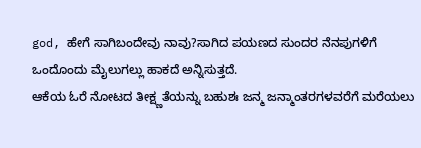god, ಹೇಗೆ ಸಾಗಿಬಂದೇವು ನಾವು?ಸಾಗಿದ ಪಯಣದ ಸುಂದರ ನೆನಪುಗಳಿಗೆ ಒಂದೊಂದು ಮೈಲುಗಲ್ಲು ಹಾಕದೆ ಅನ್ನಿಸುತ್ತದೆ.
ಆಕೆಯ ಓರೆ ನೋಟದ ತೀಕ್ಷ್ಣತೆಯನ್ನು ಬಹುಶಃ ಜನ್ಮ ಜನ್ಮಾಂತರಗಳವರೆಗೆ ಮರೆಯಲು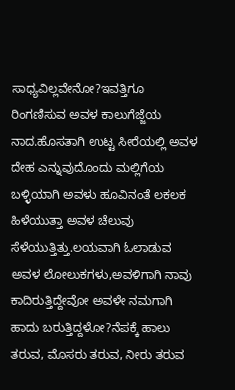ಸಾಧ್ಯವಿಲ್ಲವೇನೋ?ಇವತ್ತಿಗೂ ರಿಂಗಣಿಸುವ ಅವಳ ಕಾಲುಗೆಜ್ಜೆಯ ನಾದ.ಹೊಸತಾಗಿ ಉಟ್ಟ ಸೀರೆಯಲ್ಲಿ ಅವಳ ದೇಹ ಎನ್ನುವುದೊಂದು ಮಲ್ಲಿಗೆಯ ಬಳ್ಳಿಯಾಗಿ ಅವಳು ಹೂವಿನಂತೆ ಲಕಲಕ ಹಿಳೆಯುತ್ತಾ ಅವಳ ಚೆಲುವು ಸೆಳೆಯುತ್ತಿತ್ತು.ಲಯವಾಗಿ ಓಲಾಡುವ ಅವಳ ಲೋಲುಕಗಳು,ಅವಳಿಗಾಗಿ ನಾವು ಕಾದಿರುತ್ತಿದ್ದೇವೋ ಅವಳೇ ನಮಗಾಗಿ ಹಾದು ಬರುತ್ತಿದ್ದಳೋ?ನೆಪಕ್ಕೆ ಹಾಲು ತರುವ, ಮೊಸರು ತರುವ, ನೀರು ತರುವ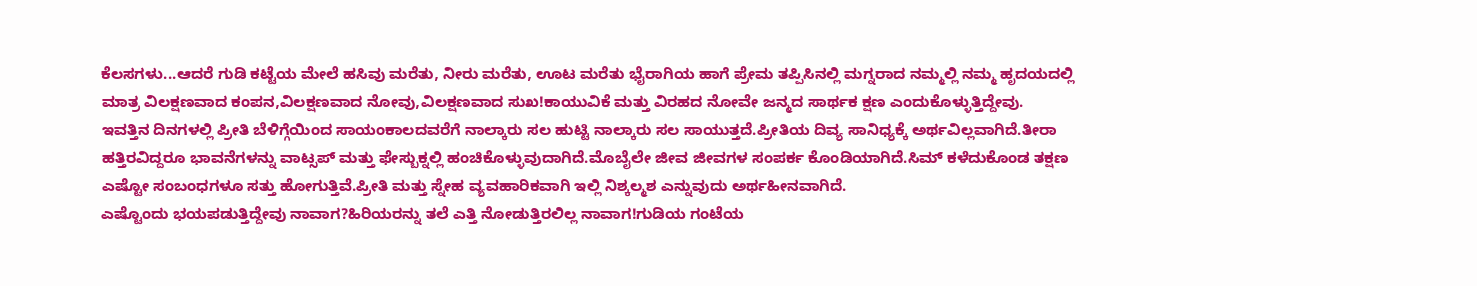ಕೆಲಸಗಳು...ಆದರೆ ಗುಡಿ ಕಟ್ಟೆಯ ಮೇಲೆ ಹಸಿವು ಮರೆತು, ನೀರು ಮರೆತು, ಊಟ ಮರೆತು ಭೈರಾಗಿಯ ಹಾಗೆ ಪ್ರೇಮ ತಪ್ಪಿಸಿನಲ್ಲಿ ಮಗ್ನರಾದ ನಮ್ಮಲ್ಲಿ ನಮ್ಮ ಹೃದಯದಲ್ಲಿ ಮಾತ್ರ ವಿಲಕ್ಷಣವಾದ ಕಂಪನ,ವಿಲಕ್ಷಣವಾದ ನೋವು,ವಿಲಕ್ಷಣವಾದ ಸುಖ!ಕಾಯುವಿಕೆ ಮತ್ತು ವಿರಹದ ನೋವೇ ಜನ್ಮದ ಸಾರ್ಥಕ ಕ್ಷಣ ಎಂದುಕೊಳ್ಳುತ್ತಿದ್ದೇವು.
ಇವತ್ತಿನ ದಿನಗಳಲ್ಲಿ ಪ್ರೀತಿ ಬೆಳಿಗ್ಗೆಯಿಂದ ಸಾಯಂಕಾಲದವರೆಗೆ ನಾಲ್ಕಾರು ಸಲ ಹುಟ್ಟಿ ನಾಲ್ಕಾರು ಸಲ ಸಾಯುತ್ತದೆ.ಪ್ರೀತಿಯ ದಿವ್ಯ ಸಾನಿಧ್ಯಕ್ಕೆ ಅರ್ಥವಿಲ್ಲವಾಗಿದೆ.ತೀರಾ ಹತ್ತಿರವಿದ್ದರೂ ಭಾವನೆಗಳನ್ನು ವಾಟ್ಸಪ್ ಮತ್ತು ಫೇಸ್ಬುಕ್ನಲ್ಲಿ ಹಂಚಿಕೊಳ್ಳುವುದಾಗಿದೆ.ಮೊಬೈಲೇ ಜೀವ ಜೀವಗಳ ಸಂಪರ್ಕ ಕೊಂಡಿಯಾಗಿದೆ.ಸಿಮ್ ಕಳೆದುಕೊಂಡ ತಕ್ಷಣ ಎಷ್ಟೋ ಸಂಬಂಧಗಳೂ ಸತ್ತು ಹೋಗುತ್ತಿವೆ.ಪ್ರೀತಿ ಮತ್ತು ಸ್ನೇಹ ವ್ಯವಹಾರಿಕವಾಗಿ ಇಲ್ಲಿ ನಿಶ್ಕಲ್ಮಶ ಎನ್ನುವುದು ಅರ್ಥಹೀನವಾಗಿದೆ.
ಎಷ್ಟೊಂದು ಭಯಪಡುತ್ತಿದ್ದೇವು ನಾವಾಗ?ಹಿರಿಯರನ್ನು ತಲೆ ಎತ್ತಿ ನೋಡುತ್ತಿರಲಿಲ್ಲ ನಾವಾಗ!ಗುಡಿಯ ಗಂಟೆಯ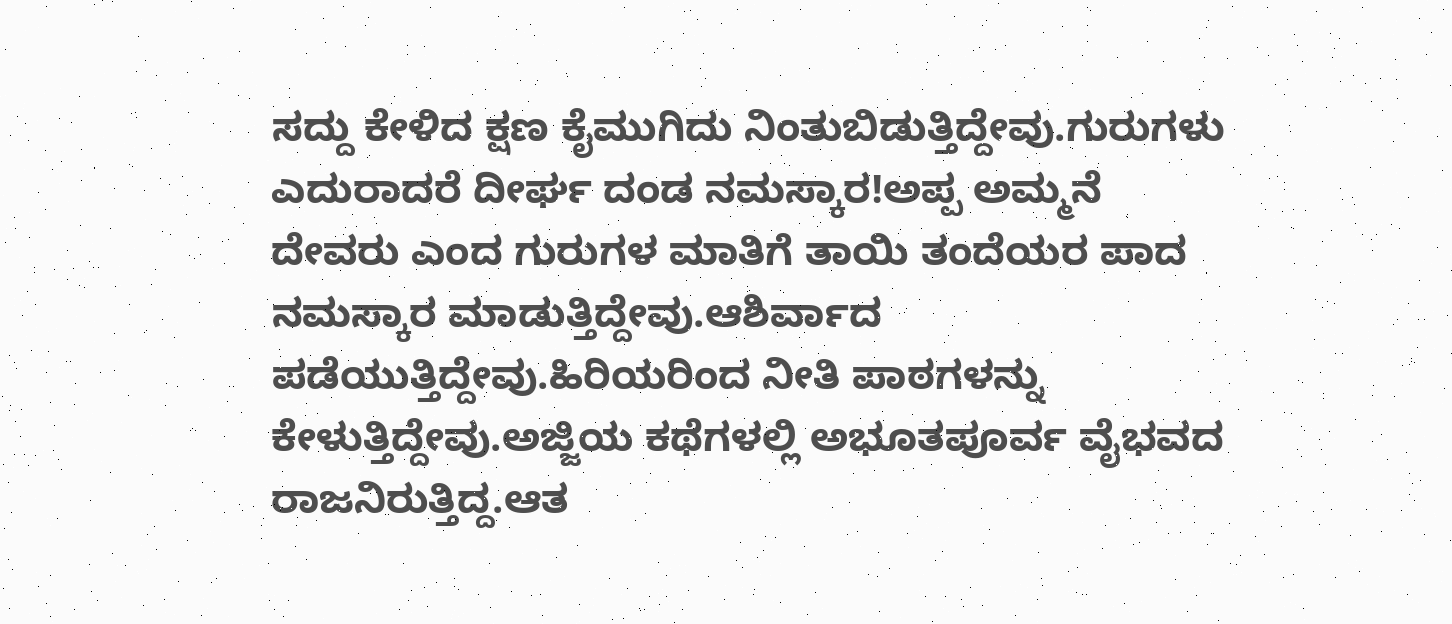ಸದ್ದು ಕೇಳಿದ ಕ್ಷಣ ಕೈಮುಗಿದು ನಿಂತುಬಿಡುತ್ತಿದ್ದೇವು.ಗುರುಗಳು ಎದುರಾದರೆ ದೀರ್ಘ ದಂಡ ನಮಸ್ಕಾರ!ಅಪ್ಪ ಅಮ್ಮನೆ ದೇವರು ಎಂದ ಗುರುಗಳ ಮಾತಿಗೆ ತಾಯಿ ತಂದೆಯರ ಪಾದ ನಮಸ್ಕಾರ ಮಾಡುತ್ತಿದ್ದೇವು.ಆಶಿರ್ವಾದ ಪಡೆಯುತ್ತಿದ್ದೇವು.ಹಿರಿಯರಿಂದ ನೀತಿ ಪಾಠಗಳನ್ನು ಕೇಳುತ್ತಿದ್ದೇವು.ಅಜ್ಜಿಯ ಕಥೆಗಳಲ್ಲಿ ಅಭೂತಪೂರ್ವ ವೈಭವದ ರಾಜನಿರುತ್ತಿದ್ದ.ಆತ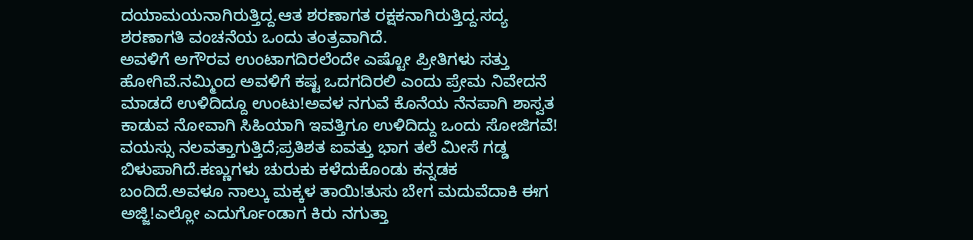ದಯಾಮಯನಾಗಿರುತ್ತಿದ್ದ.ಆತ ಶರಣಾಗತ ರಕ್ಷಕನಾಗಿರುತ್ತಿದ್ದ.ಸದ್ಯ ಶರಣಾಗತಿ ವಂಚನೆಯ ಒಂದು ತಂತ್ರವಾಗಿದೆ.
ಅವಳಿಗೆ ಅಗೌರವ ಉಂಟಾಗದಿರಲೆಂದೇ ಎಷ್ಟೋ ಪ್ರೀತಿಗಳು ಸತ್ತು ಹೋಗಿವೆ.ನಮ್ಮಿಂದ ಅವಳಿಗೆ ಕಷ್ಟ ಒದಗದಿರಲಿ ಎಂದು ಪ್ರೇಮ ನಿವೇದನೆ ಮಾಡದೆ ಉಳಿದಿದ್ದೂ ಉಂಟು!ಅವಳ ನಗುವೆ ಕೊನೆಯ ನೆನಪಾಗಿ ಶಾಸ್ವತ ಕಾಡುವ ನೋವಾಗಿ ಸಿಹಿಯಾಗಿ ಇವತ್ತಿಗೂ ಉಳಿದಿದ್ದು ಒಂದು ಸೋಜಿಗವೆ!
ವಯಸ್ಸು ನಲವತ್ತಾಗುತ್ತಿದೆ;ಪ್ರತಿಶತ ಐವತ್ತು ಭಾಗ ತಲೆ ಮೀಸೆ ಗಡ್ಡ ಬಿಳುಪಾಗಿದೆ.ಕಣ್ಣುಗಳು ಚುರುಕು ಕಳೆದುಕೊಂಡು ಕನ್ನಡಕ ಬಂದಿದೆ.ಅವಳೂ ನಾಲ್ಕು ಮಕ್ಕಳ ತಾಯಿ!ತುಸು ಬೇಗ ಮದುವೆದಾಕಿ ಈಗ ಅಜ್ಜಿ!ಎಲ್ಲೋ ಎದುರ್ಗೊಂಡಾಗ ಕಿರು ನಗುತ್ತಾ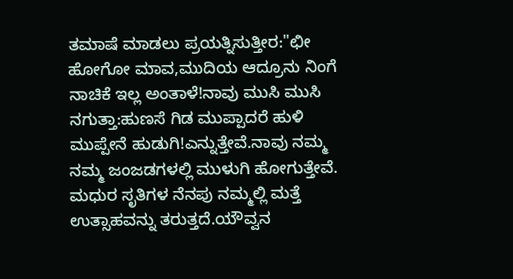ತಮಾಷೆ ಮಾಡಲು ಪ್ರಯತ್ನಿಸುತ್ತೀರ:"ಛೀ ಹೋಗೋ ಮಾವ,ಮುದಿಯ ಆದ್ರೂನು ನಿಂಗೆ ನಾಚಿಕೆ ಇಲ್ಲ ಅಂತಾಳೆ!ನಾವು ಮುಸಿ ಮುಸಿ ನಗುತ್ತಾ:ಹುಣಸೆ ಗಿಡ ಮುಪ್ಪಾದರೆ ಹುಳಿ ಮುಪ್ಪೇನೆ ಹುಡುಗಿ!ಎನ್ನುತ್ತೇವೆ.ನಾವು ನಮ್ಮ ನಮ್ಮ ಜಂಜಡಗಳಲ್ಲಿ ಮುಳುಗಿ ಹೋಗುತ್ತೇವೆ.
ಮಧುರ ಸೃತಿಗಳ ನೆನಪು ನಮ್ಮಲ್ಲಿ ಮತ್ತೆ ಉತ್ಸಾಹವನ್ನು ತರುತ್ತದೆ.ಯೌವ್ವನ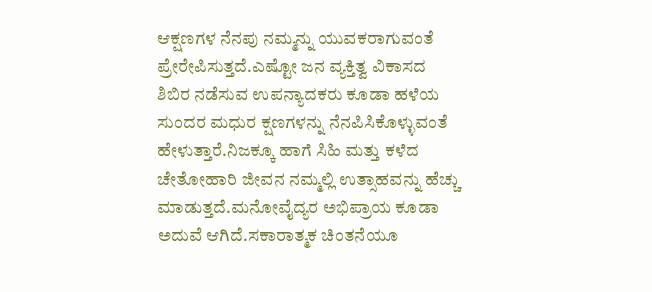ಆಕ್ಷಣಗಳ ನೆನಪು ನಮ್ಮನ್ನು ಯುವಕರಾಗುವಂತೆ ಪ್ರೇರೇಪಿಸುತ್ತದೆ.ಎಷ್ಟೋ ಜನ ವ್ಯಕ್ತಿತ್ವ ವಿಕಾಸದ ಶಿಬಿರ ನಡೆಸುವ ಉಪನ್ಯಾದಕರು ಕೂಡಾ ಹಳೆಯ ಸುಂದರ ಮಧುರ ಕ್ಷಣಗಳನ್ನು ನೆನಪಿಸಿಕೊಳ್ಳುವಂತೆ ಹೇಳುತ್ತಾರೆ.ನಿಜಕ್ಕೂ ಹಾಗೆ ಸಿಹಿ ಮತ್ತು ಕಳೆದ ಚೇತೋಹಾರಿ ಜೀವನ ನಮ್ಮಲ್ಲಿ ಉತ್ಸಾಹವನ್ನು ಹೆಚ್ಚು ಮಾಡುತ್ತದೆ.ಮನೋವೈದ್ಯರ ಅಭಿಪ್ರಾಯ ಕೂಡಾ ಅದುವೆ ಆಗಿದೆ.ಸಕಾರಾತ್ಮಕ ಚಿಂತನೆಯೂ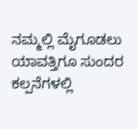ನಮ್ಮಲ್ಲಿ ಮೈಗೂಡಲು ಯಾವತ್ತಿಗೂ ಸುಂದರ ಕಲ್ಪನೆಗಳಲ್ಲಿ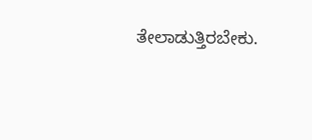ತೇಲಾಡುತ್ತಿರಬೇಕು.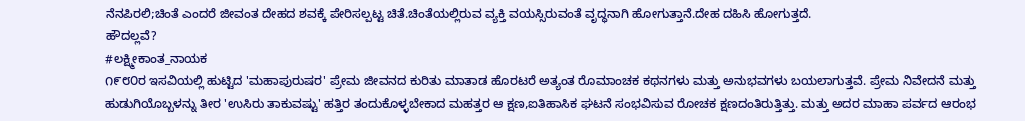ನೆನಪಿರಲಿ;ಚಿಂತೆ ಎಂದರೆ ಜೀವಂತ ದೇಹದ ಶವಕ್ಕೆ ಪೇರಿಸಲ್ಪಟ್ಟ ಚಿತೆ.ಚಿಂತೆಯಲ್ಲಿರುವ ವ್ಯಕ್ತಿ ವಯಸ್ಸಿರುವಂತೆ ವೃದ್ಧನಾಗಿ ಹೋಗುತ್ತಾನೆ.ದೇಹ ದಹಿಸಿ ಹೋಗುತ್ತದೆ.
ಹೌದಲ್ಲವೆ?
#ಲಕ್ಷ್ಮೀಕಾಂತ_ನಾಯಕ
೧೯೮೦ರ ಇಸವಿಯಲ್ಲಿ ಹುಟ್ಟಿದ 'ಮಹಾಪುರುಷರ' ಪ್ರೇಮ ಜೀವನದ ಕುರಿತು ಮಾತಾಡ ಹೊರಟರೆ ಅತ್ಯಂತ ರೊಮಾಂಚಕ ಕಥನಗಳು ಮತ್ತು ಅನುಭವಗಳು ಬಯಲಾಗುತ್ತವೆ. ಪ್ರೇಮ ನಿವೇದನೆ ಮತ್ತು ಹುಡುಗಿಯೊಬ್ಬಳನ್ನು ತೀರ 'ಉಸಿರು ತಾಕುವಷ್ಟು' ಹತ್ತಿರ ತಂದುಕೊಳ್ಳಬೇಕಾದ ಮಹತ್ತರ ಆ ಕ್ಷಣ,ಐತಿಹಾಸಿಕ ಘಟನೆ ಸಂಭವಿಸುವ ರೋಚಕ ಕ್ಷಣದಂತಿರುತ್ತಿತ್ತು. ಮತ್ತು ಅದರ ಮಾಹಾ ಪರ್ವದ ಆರಂಭ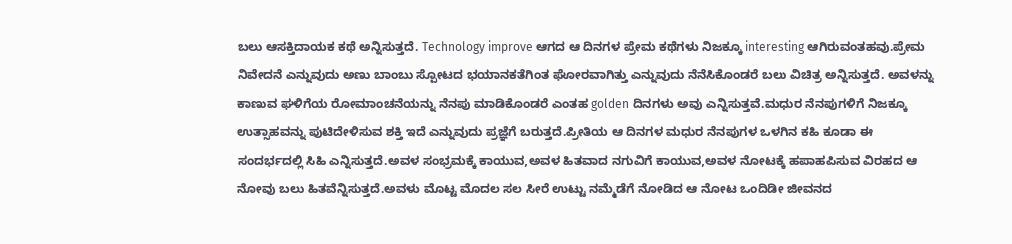ಬಲು ಆಸಕ್ತಿದಾಯಕ ಕಥೆ ಅನ್ನಿಸುತ್ತದೆ. Technology improve ಆಗದ ಆ ದಿನಗಳ ಪ್ರೇಮ ಕಥೆಗಳು ನಿಜಕ್ಕೂ interesting ಆಗಿರುವಂತಹವು.ಪ್ರೇಮ ನಿವೇದನೆ ಎನ್ನುವುದು ಅಣು ಬಾಂಬು ಸ್ಪೋಟದ ಭಯಾನಕತೆಗಿಂತ ಘೋರವಾಗಿತ್ತು ಎನ್ನುವುದು ನೆನೆಸಿಕೊಂಡರೆ ಬಲು ವಿಚಿತ್ರ ಅನ್ನಿಸುತ್ತದೆ. ಅವಳನ್ನು ಕಾಣುವ ಘಳಿಗೆಯ ರೋಮಾಂಚನೆಯನ್ನು ನೆನಪು ಮಾಡಿಕೊಂಡರೆ ಎಂತಹ golden ದಿನಗಳು ಅವು ಎನ್ನಿಸುತ್ತವೆ.ಮಧುರ ನೆನಪುಗಳಿಗೆ ನಿಜಕ್ಕೂ ಉತ್ಸಾಹವನ್ನು ಪುಟಿದೇಳಿಸುವ ಶಕ್ತಿ ಇದೆ ಎನ್ನುವುದು ಪ್ರಜ್ಞೆಗೆ ಬರುತ್ತದೆ.ಪ್ರೀತಿಯ ಆ ದಿನಗಳ ಮಧುರ ನೆನಪುಗಳ ಒಳಗಿನ ಕಹಿ ಕೂಡಾ ಈ ಸಂದರ್ಭದಲ್ಲಿ ಸಿಹಿ ಎನ್ನಿಸುತ್ತದೆ.ಅವಳ ಸಂಭ್ರಮಕ್ಕೆ ಕಾಯುವ,ಅವಳ ಹಿತವಾದ ನಗುವಿಗೆ ಕಾಯುವ,ಅವಳ ನೋಟಕ್ಕೆ ಹಪಾಹಪಿಸುವ ವಿರಹದ ಆ ನೋವು ಬಲು ಹಿತವೆನ್ನಿಸುತ್ತದೆ.ಅವಳು ಮೊಟ್ಟ ಮೊದಲ ಸಲ ಸೀರೆ ಉಟ್ಟು ನಮ್ಮೆಡೆಗೆ ನೋಡಿದ ಆ ನೋಟ ಒಂದಿಡೀ ಜೀವನದ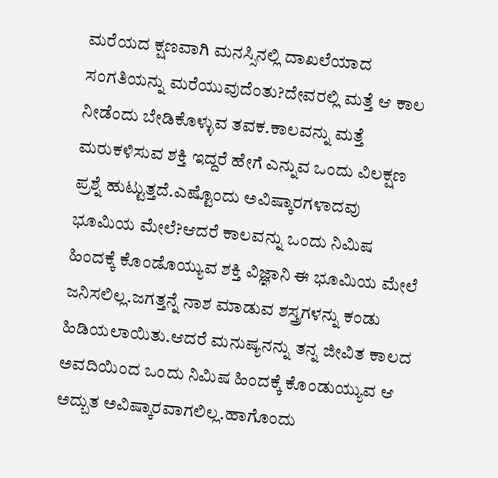ಮರೆಯದ ಕ್ಷಣವಾಗಿ ಮನಸ್ಸಿನಲ್ಲಿ ದಾಖಲೆಯಾದ ಸಂಗತಿಯನ್ನು ಮರೆಯುವುದೆಂತು?ದೇವರಲ್ಲಿ ಮತ್ತೆ ಆ ಕಾಲ ನೀಡೆಂದು ಬೇಡಿಕೊಳ್ಳುವ ತವಕ.ಕಾಲವನ್ನು ಮತ್ತೆ ಮರುಕಳಿಸುವ ಶಕ್ತಿ ಇದ್ದರೆ ಹೇಗೆ ಎನ್ನುವ ಒಂದು ವಿಲಕ್ಷಣ ಪ್ರಶ್ನೆ ಹುಟ್ಟುತ್ತದೆ.ಎಷ್ಟೊಂದು ಅವಿಷ್ಕಾರಗಳಾದವು ಭೂಮಿಯ ಮೇಲೆ?ಆದರೆ ಕಾಲವನ್ನು ಒಂದು ನಿಮಿಷ ಹಿಂದಕ್ಕೆ ಕೊಂಡೊಯ್ಯುವ ಶಕ್ತಿ ವಿಜ್ಞಾನಿ ಈ ಭೂಮಿಯ ಮೇಲೆ ಜನಿಸಲಿಲ್ಲ.ಜಗತ್ತನ್ನೆ ನಾಶ ಮಾಡುವ ಶಸ್ತ್ರಗಳನ್ನು ಕಂಡು ಹಿಡಿಯಲಾಯಿತು.ಆದರೆ ಮನುಷ್ಯನನ್ನು ತನ್ನ ಜೀವಿತ ಕಾಲದ ಅವದಿಯಿಂದ ಒಂದು ನಿಮಿಷ ಹಿಂದಕ್ಕೆ ಕೊಂಡುಯ್ಯುವ ಆ ಅದ್ಬುತ ಅವಿಷ್ಕಾರವಾಗಲಿಲ್ಲ.ಹಾಗೊಂದು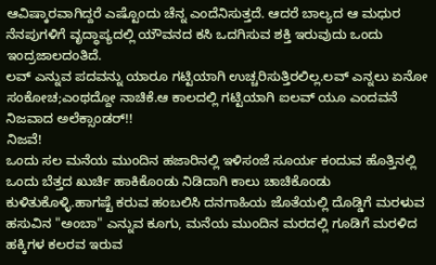ಆವಿಷ್ಕಾರವಾಗಿದ್ದರೆ ಎಷ್ಟೊಂದು ಚೆನ್ನ ಎಂದೆನಿಸುತ್ತದೆ. ಆದರೆ ಬಾಲ್ಯದ ಆ ಮಧುರ ನೆನಪುಗಳಿಗೆ ವೃದ್ಧಾಪ್ಯದಲ್ಲಿ ಯೌವನದ ಕಸಿ ಒದಗಿಸುವ ಶಕ್ತಿ ಇರುವುದು ಒಂದು ಇಂದ್ರಜಾಲದಂತಿದೆ.
ಲವ್ ಎನ್ನುವ ಪದವನ್ನು ಯಾರೂ ಗಟ್ಟಿಯಾಗಿ ಉಚ್ಚರಿಸುತ್ತಿರಲಿಲ್ಲ.ಲವ್ ಎನ್ನಲು ಏನೋ ಸಂಕೋಚ;ಎಂಥದ್ದೋ ನಾಚಿಕೆ.ಆ ಕಾಲದಲ್ಲಿ ಗಟ್ಟಿಯಾಗಿ ಐಲವ್ ಯೂ ಎಂದವನೆ ನಿಜವಾದ ಅಲೆಕ್ಸಾಂಡರ್!!
ನಿಜವೆ!
ಒಂದು ಸಲ ಮನೆಯ ಮುಂದಿನ ಹಜಾರಿನಲ್ಲಿ ಇಳಿಸಂಜೆ ಸೂರ್ಯ ಕಂದುವ ಹೊತ್ತಿನಲ್ಲಿ ಒಂದು ಬೆತ್ತದ ಖುರ್ಚಿ ಹಾಕಿಕೊಂಡು ನಿಡಿದಾಗಿ ಕಾಲು ಚಾಚಿಕೊಂಡು ಕುಳಿತುಕೊಳ್ಳಿ.ಹಾಗಷ್ಟೆ ಕರುವ ಹಂಬಲಿಸಿ ದನಗಾಹಿಯ ಜೊತೆಯಲ್ಲಿ ದೊಡ್ಡಿಗೆ ಮರಳುವ ಹಸುವಿನ "ಅಂಬಾ" ಎನ್ನುವ ಕೂಗು, ಮನೆಯ ಮುಂದಿನ ಮರದಲ್ಲಿ ಗೂಡಿಗೆ ಮರಳಿದ ಹಕ್ಕಿಗಳ ಕಲರವ ಇರುವ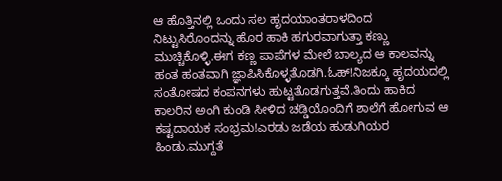ಆ ಹೊತ್ತಿನಲ್ಲಿ ಒಂದು ಸಲ ಹೃದಯಾಂತರಾಳದಿಂದ ನಿಟ್ಟುಸಿರೊಂದನ್ನು ಹೊರ ಹಾಕಿ ಹಗುರವಾಗುತ್ತಾ ಕಣ್ಣು ಮುಚ್ಚಿಕೊಳ್ಳಿ.ಈಗ ಕಣ್ಣ ಪಾಪೆಗಳ ಮೇಲೆ ಬಾಲ್ಯದ ಆ ಕಾಲವನ್ನು ಹಂತ ಹಂತವಾಗಿ ಜ್ಞಾಪಿಸಿಕೊಳ್ಳತೊಡಗಿ.ಓಹ್!ನಿಜಕ್ಕೂ ಹೃದಯದಲ್ಲಿ ಸಂತೋಷದ ಕಂಪನಗಳು ಹುಟ್ಟತೊಡಗುತ್ತವೆ.ತಿಂದು ಹಾಕಿದ ಕಾಲರಿನ ಅಂಗಿ ಕುಂಡಿ ಸೀಳಿದ ಚಡ್ಡಿಯೊಂದಿಗೆ ಶಾಲೆಗೆ ಹೋಗುವ ಆ ಕಷ್ಟದಾಯಕ ಸಂಭ್ರಮ!ಎರಡು ಜಡೆಯ ಹುಡುಗಿಯರ ಹಿಂಡು.ಮುಗ್ದತೆ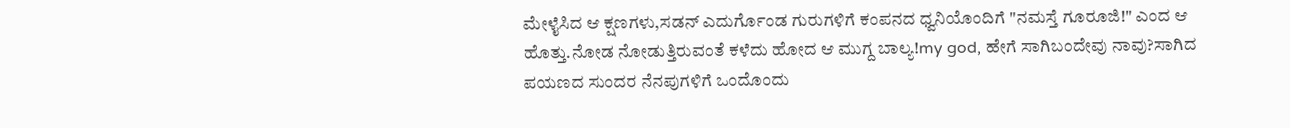ಮೇಳೈಸಿದ ಆ ಕ್ಷಣಗಳು,ಸಡನ್ ಎದುರ್ಗೊಂಡ ಗುರುಗಳಿಗೆ ಕಂಪನದ ಧ್ವನಿಯೊಂದಿಗೆ "ನಮಸ್ತೆ ಗೂರೂಜಿ!" ಎಂದ ಆ ಹೊತ್ತು.ನೋಡ ನೋಡುತ್ತಿರುವಂತೆ ಕಳೆದು ಹೋದ ಆ ಮುಗ್ದ ಬಾಲ್ಯ!my god, ಹೇಗೆ ಸಾಗಿಬಂದೇವು ನಾವು?ಸಾಗಿದ ಪಯಣದ ಸುಂದರ ನೆನಪುಗಳಿಗೆ ಒಂದೊಂದು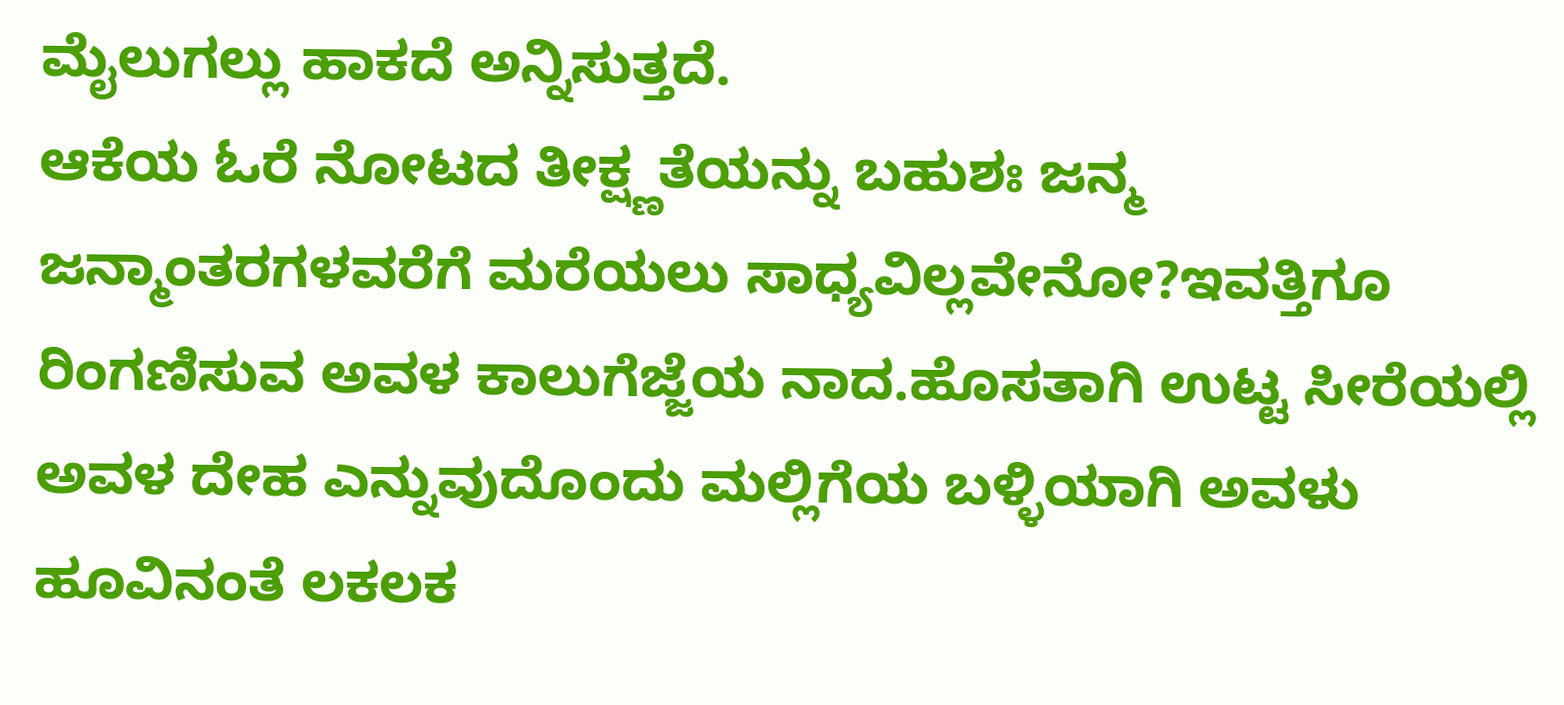ಮೈಲುಗಲ್ಲು ಹಾಕದೆ ಅನ್ನಿಸುತ್ತದೆ.
ಆಕೆಯ ಓರೆ ನೋಟದ ತೀಕ್ಷ್ಣತೆಯನ್ನು ಬಹುಶಃ ಜನ್ಮ ಜನ್ಮಾಂತರಗಳವರೆಗೆ ಮರೆಯಲು ಸಾಧ್ಯವಿಲ್ಲವೇನೋ?ಇವತ್ತಿಗೂ ರಿಂಗಣಿಸುವ ಅವಳ ಕಾಲುಗೆಜ್ಜೆಯ ನಾದ.ಹೊಸತಾಗಿ ಉಟ್ಟ ಸೀರೆಯಲ್ಲಿ ಅವಳ ದೇಹ ಎನ್ನುವುದೊಂದು ಮಲ್ಲಿಗೆಯ ಬಳ್ಳಿಯಾಗಿ ಅವಳು ಹೂವಿನಂತೆ ಲಕಲಕ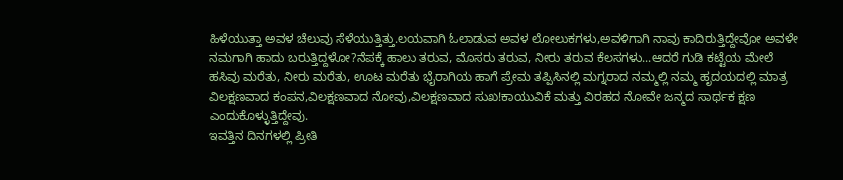ಹಿಳೆಯುತ್ತಾ ಅವಳ ಚೆಲುವು ಸೆಳೆಯುತ್ತಿತ್ತು.ಲಯವಾಗಿ ಓಲಾಡುವ ಅವಳ ಲೋಲುಕಗಳು,ಅವಳಿಗಾಗಿ ನಾವು ಕಾದಿರುತ್ತಿದ್ದೇವೋ ಅವಳೇ ನಮಗಾಗಿ ಹಾದು ಬರುತ್ತಿದ್ದಳೋ?ನೆಪಕ್ಕೆ ಹಾಲು ತರುವ, ಮೊಸರು ತರುವ, ನೀರು ತರುವ ಕೆಲಸಗಳು...ಆದರೆ ಗುಡಿ ಕಟ್ಟೆಯ ಮೇಲೆ ಹಸಿವು ಮರೆತು, ನೀರು ಮರೆತು, ಊಟ ಮರೆತು ಭೈರಾಗಿಯ ಹಾಗೆ ಪ್ರೇಮ ತಪ್ಪಿಸಿನಲ್ಲಿ ಮಗ್ನರಾದ ನಮ್ಮಲ್ಲಿ ನಮ್ಮ ಹೃದಯದಲ್ಲಿ ಮಾತ್ರ ವಿಲಕ್ಷಣವಾದ ಕಂಪನ,ವಿಲಕ್ಷಣವಾದ ನೋವು,ವಿಲಕ್ಷಣವಾದ ಸುಖ!ಕಾಯುವಿಕೆ ಮತ್ತು ವಿರಹದ ನೋವೇ ಜನ್ಮದ ಸಾರ್ಥಕ ಕ್ಷಣ ಎಂದುಕೊಳ್ಳುತ್ತಿದ್ದೇವು.
ಇವತ್ತಿನ ದಿನಗಳಲ್ಲಿ ಪ್ರೀತಿ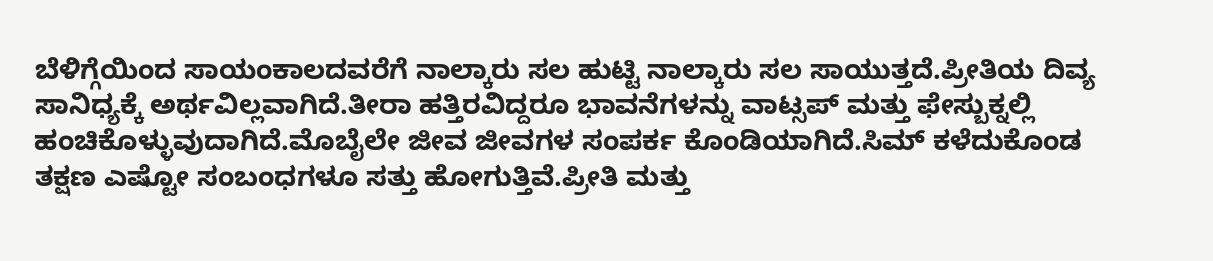ಬೆಳಿಗ್ಗೆಯಿಂದ ಸಾಯಂಕಾಲದವರೆಗೆ ನಾಲ್ಕಾರು ಸಲ ಹುಟ್ಟಿ ನಾಲ್ಕಾರು ಸಲ ಸಾಯುತ್ತದೆ.ಪ್ರೀತಿಯ ದಿವ್ಯ ಸಾನಿಧ್ಯಕ್ಕೆ ಅರ್ಥವಿಲ್ಲವಾಗಿದೆ.ತೀರಾ ಹತ್ತಿರವಿದ್ದರೂ ಭಾವನೆಗಳನ್ನು ವಾಟ್ಸಪ್ ಮತ್ತು ಫೇಸ್ಬುಕ್ನಲ್ಲಿ ಹಂಚಿಕೊಳ್ಳುವುದಾಗಿದೆ.ಮೊಬೈಲೇ ಜೀವ ಜೀವಗಳ ಸಂಪರ್ಕ ಕೊಂಡಿಯಾಗಿದೆ.ಸಿಮ್ ಕಳೆದುಕೊಂಡ ತಕ್ಷಣ ಎಷ್ಟೋ ಸಂಬಂಧಗಳೂ ಸತ್ತು ಹೋಗುತ್ತಿವೆ.ಪ್ರೀತಿ ಮತ್ತು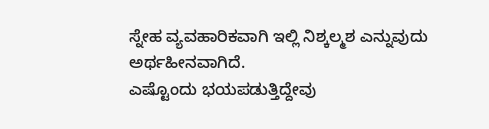ಸ್ನೇಹ ವ್ಯವಹಾರಿಕವಾಗಿ ಇಲ್ಲಿ ನಿಶ್ಕಲ್ಮಶ ಎನ್ನುವುದು ಅರ್ಥಹೀನವಾಗಿದೆ.
ಎಷ್ಟೊಂದು ಭಯಪಡುತ್ತಿದ್ದೇವು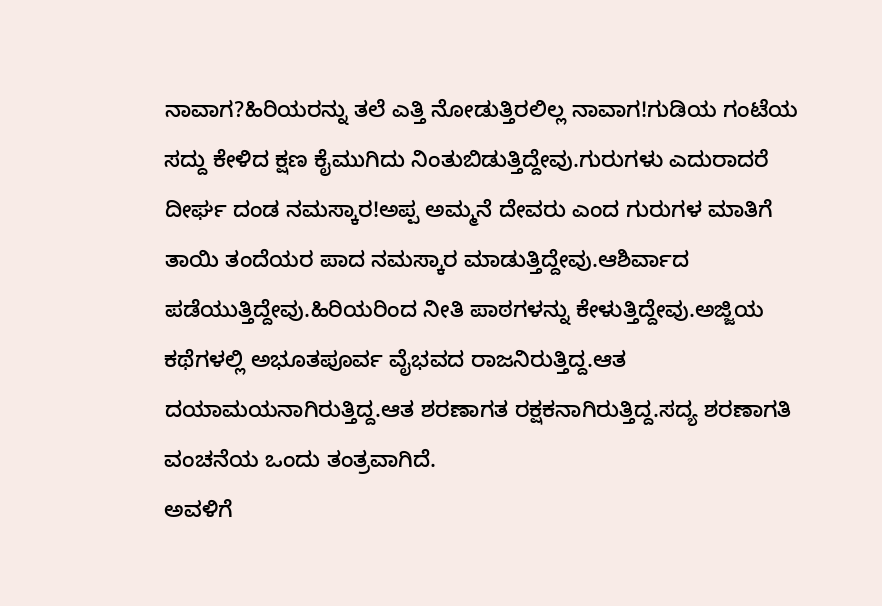ನಾವಾಗ?ಹಿರಿಯರನ್ನು ತಲೆ ಎತ್ತಿ ನೋಡುತ್ತಿರಲಿಲ್ಲ ನಾವಾಗ!ಗುಡಿಯ ಗಂಟೆಯ ಸದ್ದು ಕೇಳಿದ ಕ್ಷಣ ಕೈಮುಗಿದು ನಿಂತುಬಿಡುತ್ತಿದ್ದೇವು.ಗುರುಗಳು ಎದುರಾದರೆ ದೀರ್ಘ ದಂಡ ನಮಸ್ಕಾರ!ಅಪ್ಪ ಅಮ್ಮನೆ ದೇವರು ಎಂದ ಗುರುಗಳ ಮಾತಿಗೆ ತಾಯಿ ತಂದೆಯರ ಪಾದ ನಮಸ್ಕಾರ ಮಾಡುತ್ತಿದ್ದೇವು.ಆಶಿರ್ವಾದ ಪಡೆಯುತ್ತಿದ್ದೇವು.ಹಿರಿಯರಿಂದ ನೀತಿ ಪಾಠಗಳನ್ನು ಕೇಳುತ್ತಿದ್ದೇವು.ಅಜ್ಜಿಯ ಕಥೆಗಳಲ್ಲಿ ಅಭೂತಪೂರ್ವ ವೈಭವದ ರಾಜನಿರುತ್ತಿದ್ದ.ಆತ ದಯಾಮಯನಾಗಿರುತ್ತಿದ್ದ.ಆತ ಶರಣಾಗತ ರಕ್ಷಕನಾಗಿರುತ್ತಿದ್ದ.ಸದ್ಯ ಶರಣಾಗತಿ ವಂಚನೆಯ ಒಂದು ತಂತ್ರವಾಗಿದೆ.
ಅವಳಿಗೆ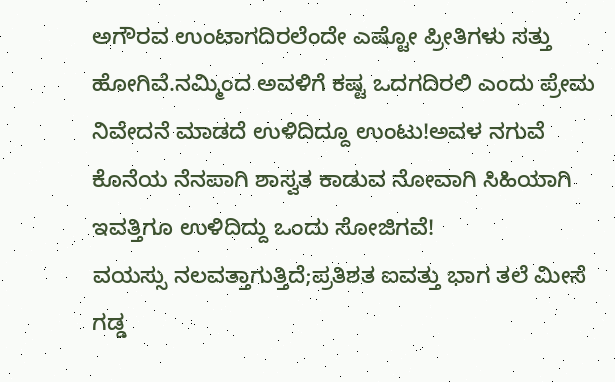ಅಗೌರವ ಉಂಟಾಗದಿರಲೆಂದೇ ಎಷ್ಟೋ ಪ್ರೀತಿಗಳು ಸತ್ತು ಹೋಗಿವೆ.ನಮ್ಮಿಂದ ಅವಳಿಗೆ ಕಷ್ಟ ಒದಗದಿರಲಿ ಎಂದು ಪ್ರೇಮ ನಿವೇದನೆ ಮಾಡದೆ ಉಳಿದಿದ್ದೂ ಉಂಟು!ಅವಳ ನಗುವೆ ಕೊನೆಯ ನೆನಪಾಗಿ ಶಾಸ್ವತ ಕಾಡುವ ನೋವಾಗಿ ಸಿಹಿಯಾಗಿ ಇವತ್ತಿಗೂ ಉಳಿದಿದ್ದು ಒಂದು ಸೋಜಿಗವೆ!
ವಯಸ್ಸು ನಲವತ್ತಾಗುತ್ತಿದೆ;ಪ್ರತಿಶತ ಐವತ್ತು ಭಾಗ ತಲೆ ಮೀಸೆ ಗಡ್ಡ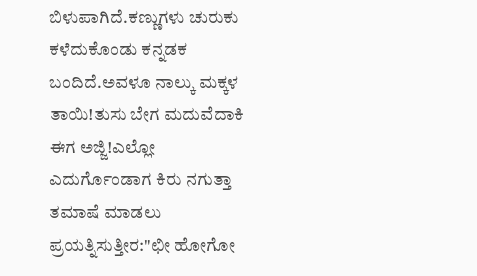ಬಿಳುಪಾಗಿದೆ.ಕಣ್ಣುಗಳು ಚುರುಕು ಕಳೆದುಕೊಂಡು ಕನ್ನಡಕ ಬಂದಿದೆ.ಅವಳೂ ನಾಲ್ಕು ಮಕ್ಕಳ ತಾಯಿ!ತುಸು ಬೇಗ ಮದುವೆದಾಕಿ ಈಗ ಅಜ್ಜಿ!ಎಲ್ಲೋ ಎದುರ್ಗೊಂಡಾಗ ಕಿರು ನಗುತ್ತಾ ತಮಾಷೆ ಮಾಡಲು ಪ್ರಯತ್ನಿಸುತ್ತೀರ:"ಛೀ ಹೋಗೋ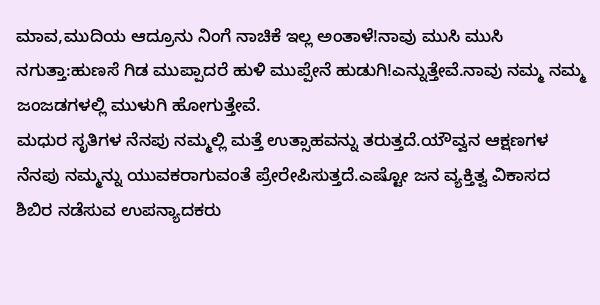ಮಾವ,ಮುದಿಯ ಆದ್ರೂನು ನಿಂಗೆ ನಾಚಿಕೆ ಇಲ್ಲ ಅಂತಾಳೆ!ನಾವು ಮುಸಿ ಮುಸಿ ನಗುತ್ತಾ:ಹುಣಸೆ ಗಿಡ ಮುಪ್ಪಾದರೆ ಹುಳಿ ಮುಪ್ಪೇನೆ ಹುಡುಗಿ!ಎನ್ನುತ್ತೇವೆ.ನಾವು ನಮ್ಮ ನಮ್ಮ ಜಂಜಡಗಳಲ್ಲಿ ಮುಳುಗಿ ಹೋಗುತ್ತೇವೆ.
ಮಧುರ ಸೃತಿಗಳ ನೆನಪು ನಮ್ಮಲ್ಲಿ ಮತ್ತೆ ಉತ್ಸಾಹವನ್ನು ತರುತ್ತದೆ.ಯೌವ್ವನ ಆಕ್ಷಣಗಳ ನೆನಪು ನಮ್ಮನ್ನು ಯುವಕರಾಗುವಂತೆ ಪ್ರೇರೇಪಿಸುತ್ತದೆ.ಎಷ್ಟೋ ಜನ ವ್ಯಕ್ತಿತ್ವ ವಿಕಾಸದ ಶಿಬಿರ ನಡೆಸುವ ಉಪನ್ಯಾದಕರು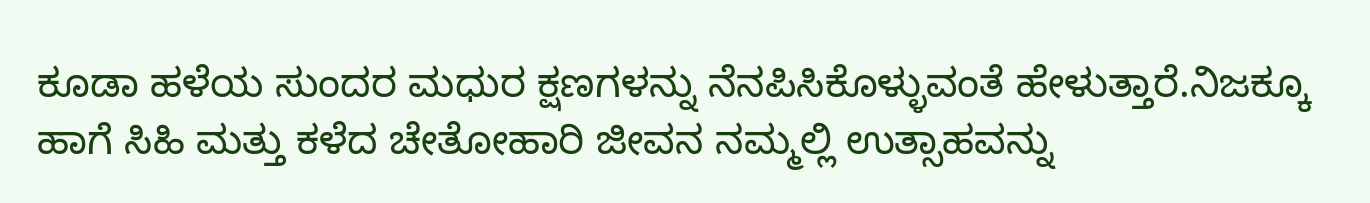ಕೂಡಾ ಹಳೆಯ ಸುಂದರ ಮಧುರ ಕ್ಷಣಗಳನ್ನು ನೆನಪಿಸಿಕೊಳ್ಳುವಂತೆ ಹೇಳುತ್ತಾರೆ.ನಿಜಕ್ಕೂ ಹಾಗೆ ಸಿಹಿ ಮತ್ತು ಕಳೆದ ಚೇತೋಹಾರಿ ಜೀವನ ನಮ್ಮಲ್ಲಿ ಉತ್ಸಾಹವನ್ನು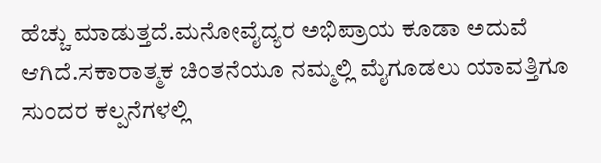ಹೆಚ್ಚು ಮಾಡುತ್ತದೆ.ಮನೋವೈದ್ಯರ ಅಭಿಪ್ರಾಯ ಕೂಡಾ ಅದುವೆ ಆಗಿದೆ.ಸಕಾರಾತ್ಮಕ ಚಿಂತನೆಯೂ ನಮ್ಮಲ್ಲಿ ಮೈಗೂಡಲು ಯಾವತ್ತಿಗೂ ಸುಂದರ ಕಲ್ಪನೆಗಳಲ್ಲಿ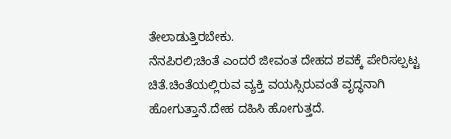ತೇಲಾಡುತ್ತಿರಬೇಕು.
ನೆನಪಿರಲಿ;ಚಿಂತೆ ಎಂದರೆ ಜೀವಂತ ದೇಹದ ಶವಕ್ಕೆ ಪೇರಿಸಲ್ಪಟ್ಟ ಚಿತೆ.ಚಿಂತೆಯಲ್ಲಿರುವ ವ್ಯಕ್ತಿ ವಯಸ್ಸಿರುವಂತೆ ವೃದ್ಧನಾಗಿ ಹೋಗುತ್ತಾನೆ.ದೇಹ ದಹಿಸಿ ಹೋಗುತ್ತದೆ.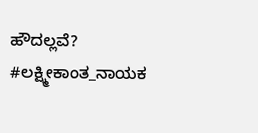ಹೌದಲ್ಲವೆ?
#ಲಕ್ಷ್ಮೀಕಾಂತ_ನಾಯಕ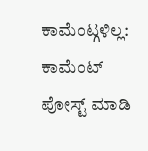ಕಾಮೆಂಟ್ಗಳಿಲ್ಲ:
ಕಾಮೆಂಟ್ ಪೋಸ್ಟ್ ಮಾಡಿ